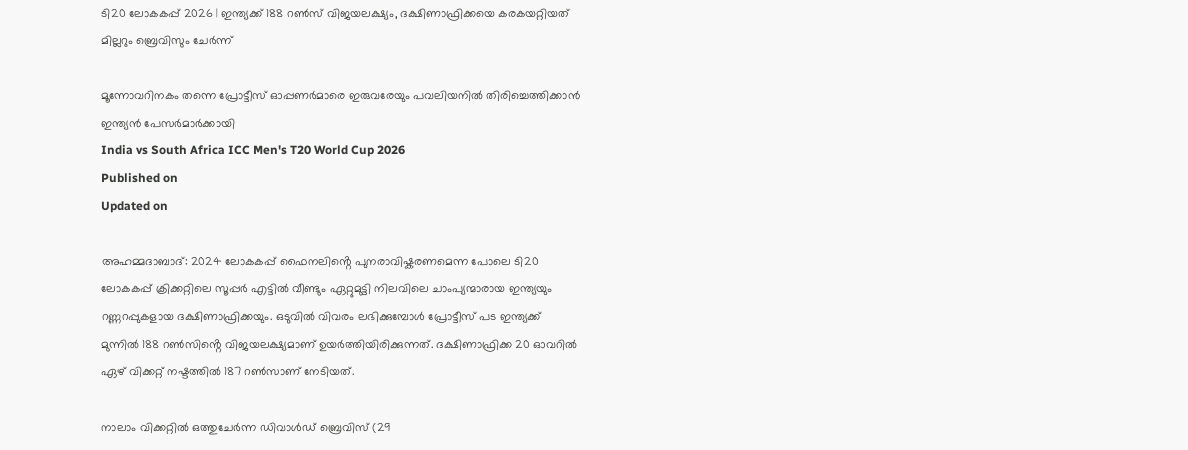ടി20 ലോകകപ്പ് 2026 | ഇന്ത്യക്ക് 188 റൺസ് വിജയലക്ഷ്യം, ദക്ഷിണാഫ്രിക്കയെ കരകയറ്റിയത് മില്ലറും ബ്രെവിസും ചേർന്ന്

മൂന്നോവറിനകം തന്നെ പ്രോട്ടീസ് ഓപ്പണർമാരെ ഇരുവരേയും പവലിയനിൽ തിരിച്ചെത്തിക്കാൻ ഇന്ത്യൻ പേസർമാർക്കായി
India vs South Africa ICC Men's T20 World Cup 2026
Published on
Updated on

അഹമ്മദാബാദ്: 2024 ലോകകപ്പ് ഫൈനലിൻ്റെ പുനരാവിഷ്കരണമെന്ന പോലെ ടി20 ലോകകപ്പ് ക്രിക്കറ്റിലെ സൂപ്പർ എട്ടിൽ വീണ്ടും ഏറ്റുമുട്ടി നിലവിലെ ചാംപ്യന്മാരായ ഇന്ത്യയും റണ്ണറപ്പുകളായ ദക്ഷിണാഫ്രിക്കയും. ഒടുവിൽ വിവരം ലഭിക്കുമ്പോൾ പ്രോട്ടീസ് പട ഇന്ത്യക്ക് മുന്നിൽ 188 റൺസിൻ്റെ വിജയലക്ഷ്യമാണ് ഉയർത്തിയിരിക്കുന്നത്. ദക്ഷിണാഫ്രിക്ക 20 ഓവറിൽ ഏഴ് വിക്കറ്റ് നഷ്ടത്തിൽ 187 റൺസാണ് നേടിയത്.

നാലാം വിക്കറ്റിൽ ഒത്തുചേർന്ന ഡിവാൾഡ് ബ്രെവിസ് (29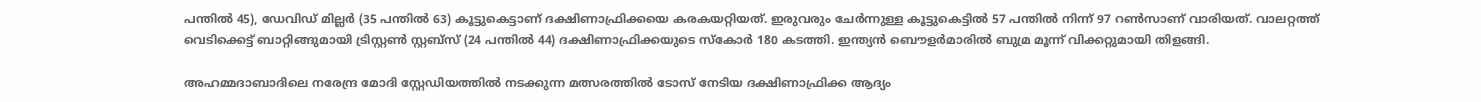പന്തിൽ 45), ഡേവിഡ് മില്ലർ (35 പന്തിൽ 63) കൂട്ടുകെട്ടാണ് ദക്ഷിണാഫ്രിക്കയെ കരകയറ്റിയത്. ഇരുവരും ചേർന്നുള്ള കൂട്ടുകെട്ടിൽ 57 പന്തിൽ നിന്ന് 97 റൺസാണ് വാരിയത്. വാലറ്റത്ത് വെടിക്കെട്ട് ബാറ്റിങ്ങുമായി ട്രിസ്റ്റൺ സ്റ്റബ്സ് (24 പന്തിൽ 44) ദക്ഷിണാഫ്രിക്കയുടെ സ്കോർ 180 കടത്തി. ഇന്ത്യൻ ബൌളർമാരിൽ ബുമ്ര മൂന്ന് വിക്കറ്റുമായി തിളങ്ങി.

അഹമ്മദാബാദിലെ നരേന്ദ്ര മോദി സ്റ്റേഡിയത്തിൽ നടക്കുന്ന മത്സരത്തിൽ ടോസ് നേടിയ ദക്ഷിണാഫ്രിക്ക ആദ്യം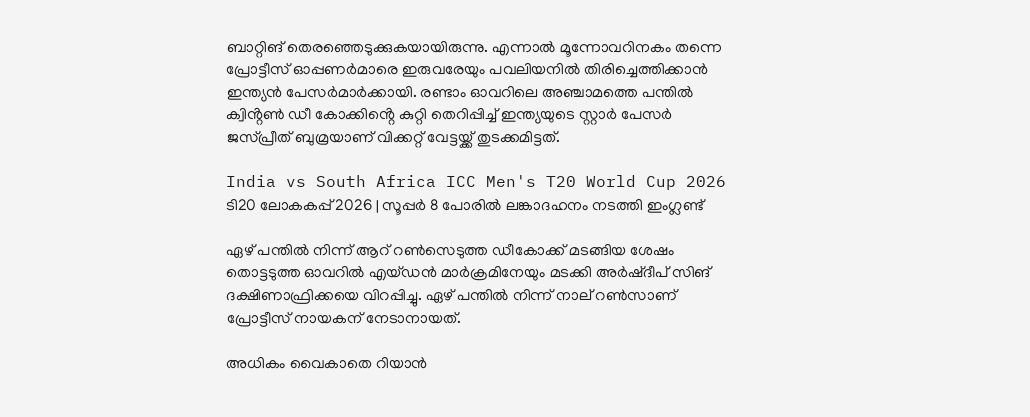ബാറ്റിങ് തെരഞ്ഞെടുക്കുകയായിരുന്നു. എന്നാൽ മൂന്നോവറിനകം തന്നെ പ്രോട്ടീസ് ഓപ്പണർമാരെ ഇരുവരേയും പവലിയനിൽ തിരിച്ചെത്തിക്കാൻ ഇന്ത്യൻ പേസർമാർക്കായി. രണ്ടാം ഓവറിലെ അഞ്ചാമത്തെ പന്തിൽ ക്വിൻ്റൺ ഡീ കോക്കിൻ്റെ കുറ്റി തെറിപ്പിച്ച് ഇന്ത്യയുടെ സ്റ്റാർ പേസർ ജസ്‌പ്രീത് ബുമ്രയാണ് വിക്കറ്റ് വേട്ടയ്ക്ക് തുടക്കമിട്ടത്.

India vs South Africa ICC Men's T20 World Cup 2026
ടി20 ലോകകപ്പ് 2026 | സൂപ്പർ 8 പോരിൽ ലങ്കാദഹനം നടത്തി ഇംഗ്ലണ്ട്

ഏഴ് പന്തിൽ നിന്ന് ആറ് റൺസെടുത്ത ഡീകോക്ക് മടങ്ങിയ ശേഷം തൊട്ടടുത്ത ഓവറിൽ എയ്ഡൻ മാർക്രമിനേയും മടക്കി അർഷ്ദീപ് സിങ് ദക്ഷിണാഫ്രിക്കയെ വിറപ്പിച്ചു. ഏഴ് പന്തിൽ നിന്ന് നാല് റൺസാണ് പ്രോട്ടീസ് നായകന് നേടാനായത്.

അധികം വൈകാതെ റിയാൻ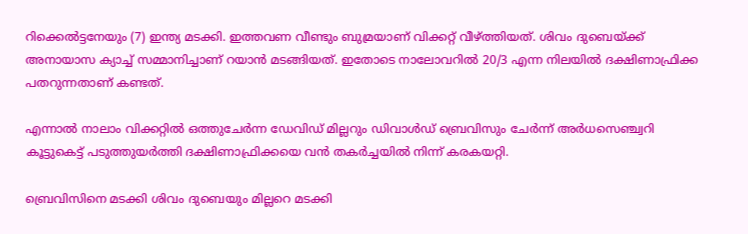റിക്കെൽട്ടനേയും (7) ഇന്ത്യ മടക്കി. ഇത്തവണ വീണ്ടും ബുമ്രയാണ് വിക്കറ്റ് വീഴ്ത്തിയത്. ശിവം ദുബെയ്ക്ക് അനായാസ ക്യാച്ച് സമ്മാനിച്ചാണ് റയാൻ മടങ്ങിയത്. ഇതോടെ നാലോവറിൽ 20/3 എന്ന നിലയിൽ ദക്ഷിണാഫ്രിക്ക പതറുന്നതാണ് കണ്ടത്.

എന്നാൽ നാലാം വിക്കറ്റിൽ ഒത്തുചേർന്ന ഡേവിഡ് മില്ലറും ഡിവാൾഡ് ബ്രെവിസും ചേർന്ന് അർധസെഞ്ച്വറി കൂട്ടുകെട്ട് പടുത്തുയർത്തി ദക്ഷിണാഫ്രിക്കയെ വൻ തകർച്ചയിൽ നിന്ന് കരകയറ്റി.

ബ്രെവിസിനെ മടക്കി ശിവം ദുബെയും മില്ലറെ മടക്കി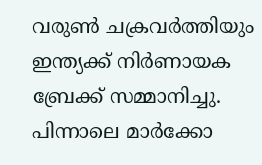വരുൺ ചക്രവർത്തിയും ഇന്ത്യക്ക് നിർണായക ബ്രേക്ക് സമ്മാനിച്ചു. പിന്നാലെ മാർക്കോ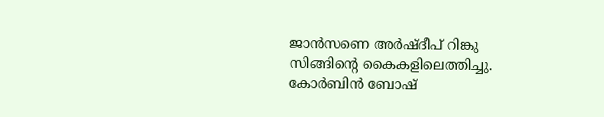ജാൻസണെ അർഷ്ദീപ് റിങ്കു സിങ്ങിൻ്റെ കൈകളിലെത്തിച്ചു. കോർബിൻ ബോഷ്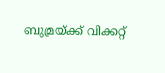ബുമ്രയ്ക്ക് വിക്കറ്റ്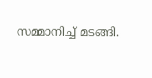സമ്മാനിച്ച് മടങ്ങി.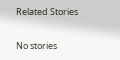Related Stories

No stories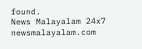found.
News Malayalam 24x7
newsmalayalam.com